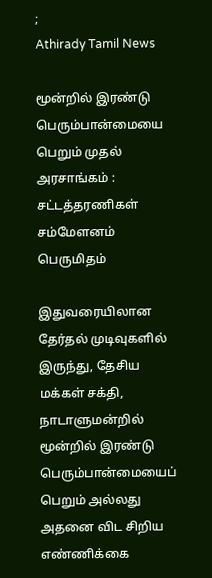;
Athirady Tamil News

மூன்றில் இரண்டு பெரும்பான்மையை பெறும் முதல் அரசாங்கம் : சட்டத்தரணிகள் சம்மேளனம் பெருமிதம்

இதுவரையிலான தேர்தல் முடிவுகளில் இருந்து, தேசிய மக்கள் சக்தி, நாடாளுமன்றில் மூன்றில் இரண்டு பெரும்பான்மையைப் பெறும் அல்லது அதனை விட சிறிய எண்ணிக்கை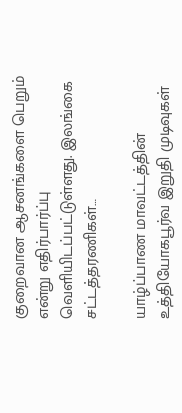குறைவான ஆசனங்களை பெறும் என்று எதிர்பார்ப்பு வெளியிடப்பட்டுள்ளது. இலங்கை சட்டத்தரணிகள்…

யாழ்ப்பாண மாவட்டத்தின் உத்தியோகபூர்வ இறுதி முடிவுகள்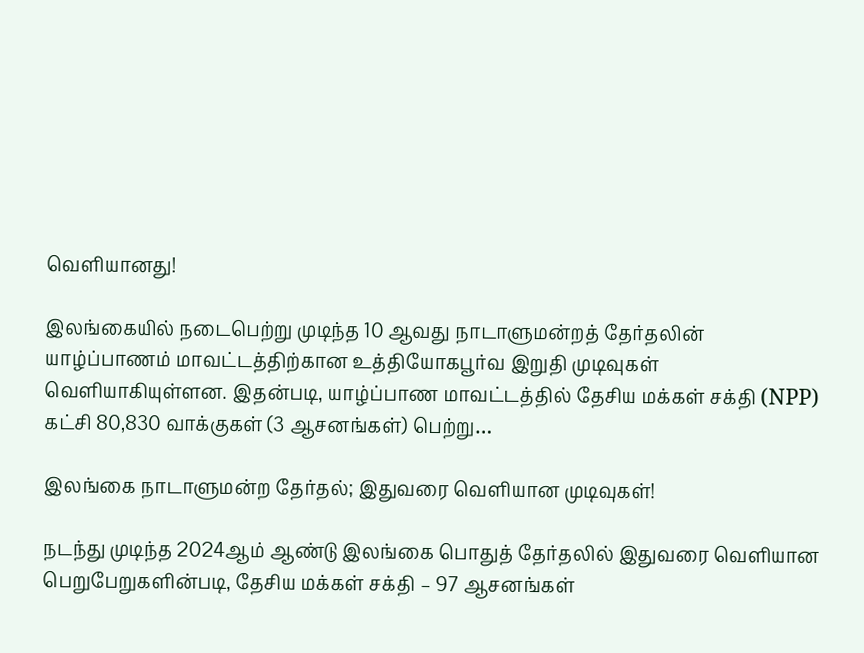வெளியானது!

இலங்கையில் நடைபெற்று முடிந்த 10 ஆவது நாடாளுமன்றத் தேர்தலின் யாழ்ப்பாணம் மாவட்டத்திற்கான உத்தியோகபூர்வ இறுதி முடிவுகள் வெளியாகியுள்ளன. இதன்படி, யாழ்ப்பாண மாவட்டத்தில் தேசிய மக்கள் சக்தி (NPP) கட்சி 80,830 வாக்குகள் (3 ஆசனங்கள்) பெற்று…

இலங்கை நாடாளுமன்ற தேர்தல்; இதுவரை வெளியான முடிவுகள்!

நடந்து முடிந்த 2024ஆம் ஆண்டு இலங்கை பொதுத் தேர்தலில் இதுவரை வெளியான பெறுபேறுகளின்படி, தேசிய மக்கள் சக்தி – 97 ஆசனங்கள்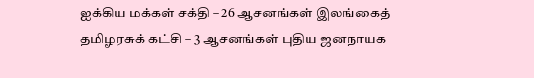ஐக்கிய மக்கள் சக்தி – 26 ஆசனங்கள் இலங்கைத் தமிழரசுக் கட்சி – 3 ஆசனங்கள் புதிய ஜனநாயக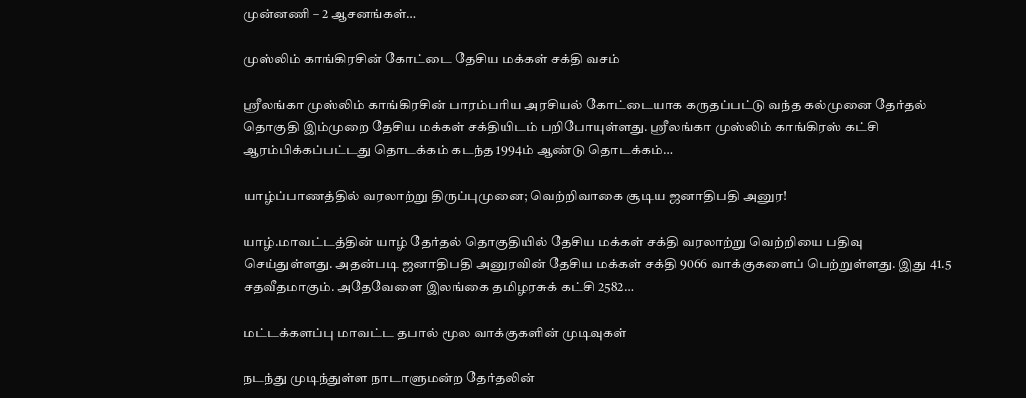முன்னணி – 2 ஆசனங்கள்…

முஸ்லிம் காங்கிரசின் கோட்டை தேசிய மக்கள் சக்தி வசம்

ஶ்ரீலங்கா முஸ்லிம் காங்கிரசின் பாரம்பரிய அரசியல் கோட்டையாக கருதப்பட்டு வந்த கல்முனை தேர்தல் தொகுதி இம்முறை தேசிய மக்கள் சக்தியிடம் பறிபோயுள்ளது. ஶ்ரீலங்கா முஸ்லிம் காங்கிரஸ் கட்சி ஆரம்பிக்கப்பட்டது தொடக்கம் கடந்த 1994ம் ஆண்டு தொடக்கம்…

யாழ்ப்பாணத்தில் வரலாற்று திருப்புமுனை; வெற்றிவாகை சூடிய ஜனாதிபதி அனுர!

யாழ்.மாவட்டத்தின் யாழ் தேர்தல் தொகுதியில் தேசிய மக்கள் சக்தி வரலாற்று வெற்றியை பதிவு செய்துள்ளது. அதன்படி ஜனாதிபதி அனுரவின் தேசிய மக்கள் சக்தி 9066 வாக்குகளைப் பெற்றுள்ளது. இது 41.5 சதவீதமாகும். அதேவேளை இலங்கை தமிழரசுக் கட்சி 2582…

மட்டக்களப்பு மாவட்ட தபால் மூல வாக்குகளின் முடிவுகள்

நடந்து முடிந்துள்ள நாடாளுமன்ற தேர்தலின்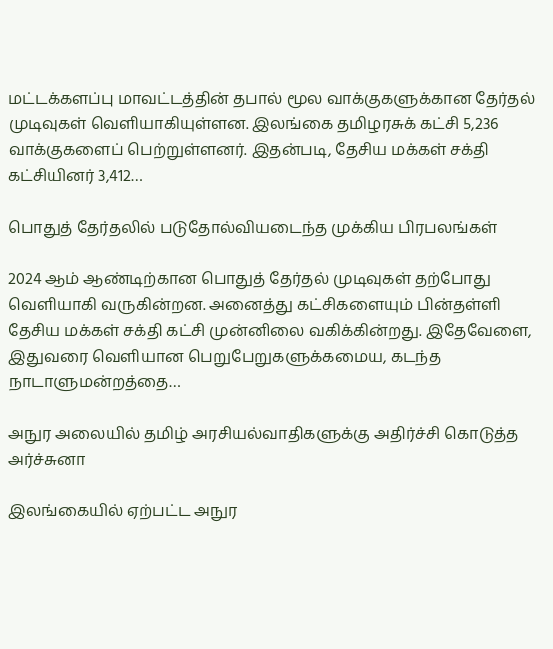மட்டக்களப்பு மாவட்டத்தின் தபால் மூல வாக்குகளுக்கான தேர்தல் முடிவுகள் வெளியாகியுள்ளன. இலங்கை தமிழரசுக் கட்சி 5,236 வாக்குகளைப் பெற்றுள்ளனர். இதன்படி, தேசிய மக்கள் சக்தி கட்சியினர் 3,412…

பொதுத் தேர்தலில் படுதோல்வியடைந்த முக்கிய பிரபலங்கள்

2024 ஆம் ஆண்டிற்கான பொதுத் தேர்தல் முடிவுகள் தற்போது வெளியாகி வருகின்றன. அனைத்து கட்சிகளையும் பின்தள்ளி தேசிய மக்கள் சக்தி கட்சி முன்னிலை வகிக்கின்றது. இதேவேளை, இதுவரை வெளியான பெறுபேறுகளுக்கமைய, கடந்த நாடாளுமன்றத்தை…

அநுர அலையில் தமிழ் அரசியல்வாதிகளுக்கு அதிர்ச்சி கொடுத்த அர்ச்சுனா

இலங்கையில் ஏற்பட்ட அநுர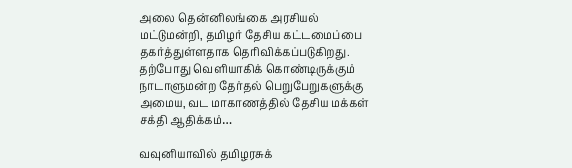அலை தென்னிலங்கை அரசியல் மட்டுமன்றி, தமிழர் தேசிய கட்டமைப்பை தகர்த்துள்ளதாக தெரிவிக்கப்படுகிறது. தற்போது வெளியாகிக் கொண்டிருக்கும் நாடாளுமன்ற தேர்தல் பெறுபேறுகளுக்கு அமைய, வட மாகாணத்தில் தேசிய மக்கள் சக்தி ஆதிக்கம்…

வவுனியாவில் தமிழரசுக்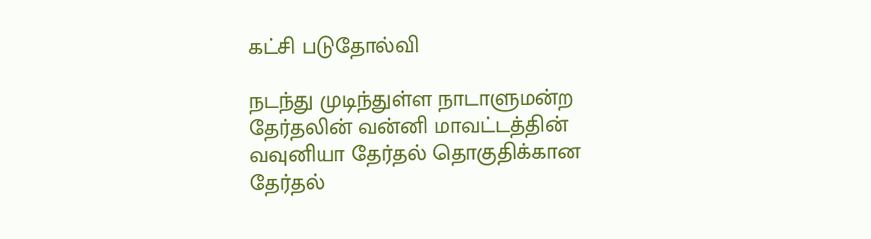கட்சி படுதோல்வி

நடந்து முடிந்துள்ள நாடாளுமன்ற தேர்தலின் வன்னி மாவட்டத்தின் வவுனியா தேர்தல் தொகுதிக்கான தேர்தல்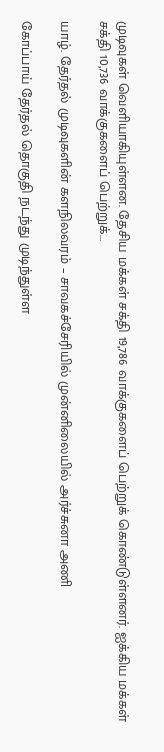முடிவுகள் வெளியாகியுள்ளன. தேசிய மக்கள் சக்தி 19,786 வாக்குகளைப் பெற்றுக் கொண்டுள்ளனர். ஐக்கிய மக்கள் சக்தி 10,736 வாக்குகளைப் பெற்றுக்…

யாழ். தேர்தல் முடிவுகளின் களநிலவரம் – சாவகச்சேரியில் முன்னிலையில் அர்ச்சுனா அணி

கோப்பாய் தேர்தல் தொகுதி நடந்து முடிந்துள்ள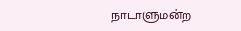நாடாளுமன்ற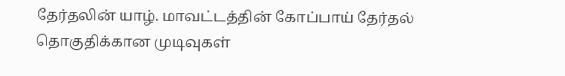தேர்தலின் யாழ். மாவட்டத்தின் கோப்பாய் தேர்தல் தொகுதிக்கான முடிவுகள்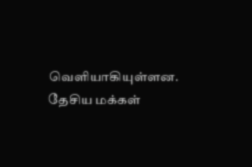வெளியாகியுள்ளன. தேசிய மக்கள்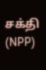சக்தி (NPP)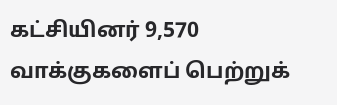கட்சியினர் 9,570 வாக்குகளைப் பெற்றுக்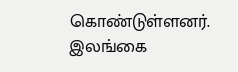கொண்டுள்ளனர். இலங்கை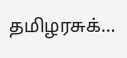தமிழரசுக்…